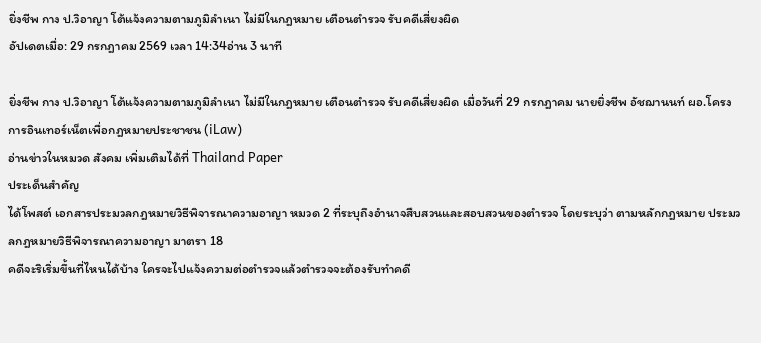ยิ่งชีพ กาง ป.วิอาญา โต้แจ้งความตามภูมิลำเนา ไม่มีในกฎหมาย เตือนตำรวจ รับคดีเสี่ยงผิด
อัปเดตเมื่อ: 29 กรกฎาคม 2569 เวลา 14:34อ่าน 3 นาที

ยิ่งชีพ กาง ป.วิอาญา โต้แจ้งความตามภูมิลำเนา ไม่มีในกฎหมาย เตือนตำรวจ รับคดีเสี่ยงผิด เมื่อวันที่ 29 กรกฎาคม นายยิ่งชีพ อัชฌานนท์ ผอ.โครงการอินเทอร์เน็ตเพื่อกฎหมายประชาชน (iLaw)
อ่านข่าวในหมวด สังคม เพิ่มเติมได้ที่ Thailand Paper
ประเด็นสำคัญ
ได้โพสต์ เอกสารประมวลกฎหมายวิธีพิจารณาความอาญา หมวด 2 ที่ระบุถึงอำนาจสืบสวนและสอบสวนของตำรวจ โดยระบุว่า ตามหลักกฎหมาย ประมวลกฎหมายวิธีพิจารณาความอาญา มาตรา 18
คดีจะริเริ่มขึ้นที่ไหนได้บ้าง ใครจะไปแจ้งความต่อตำรวจแล้วตำรวจจะต้องรับทำคดี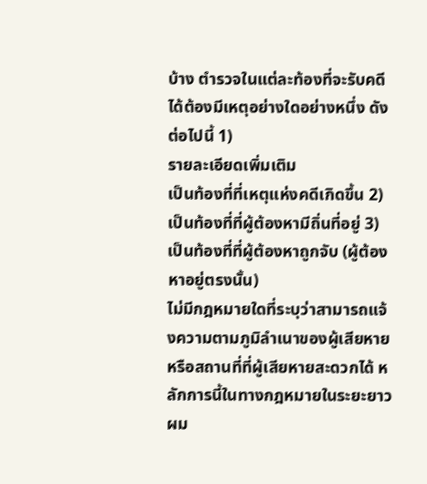บ้าง ตำรวจในแต่ละท้องที่จะรับคดีได้ต้องมีเหตุอย่างใดอย่างหนึ่ง ดังต่อไปนี้ 1)
รายละเอียดเพิ่มเติม
เป็นท้องที่ที่เหตุแห่งคดีเกิดขึ้น 2) เป็นท้องที่ที่ผู้ต้องหามีถิ่นที่อยู่ 3) เป็นท้องที่ที่ผู้ต้องหาถูกจับ (ผู้ต้องหาอยู่ตรงนั้น)
ไม่มีกฎหมายใดที่ระบุว่าสามารถแจ้งความตามภูมิลำเนาของผู้เสียหาย หรือสถานที่ที่ผู้เสียหายสะดวกได้ หลักการนี้ในทางกฎหมายในระยะยาว ผม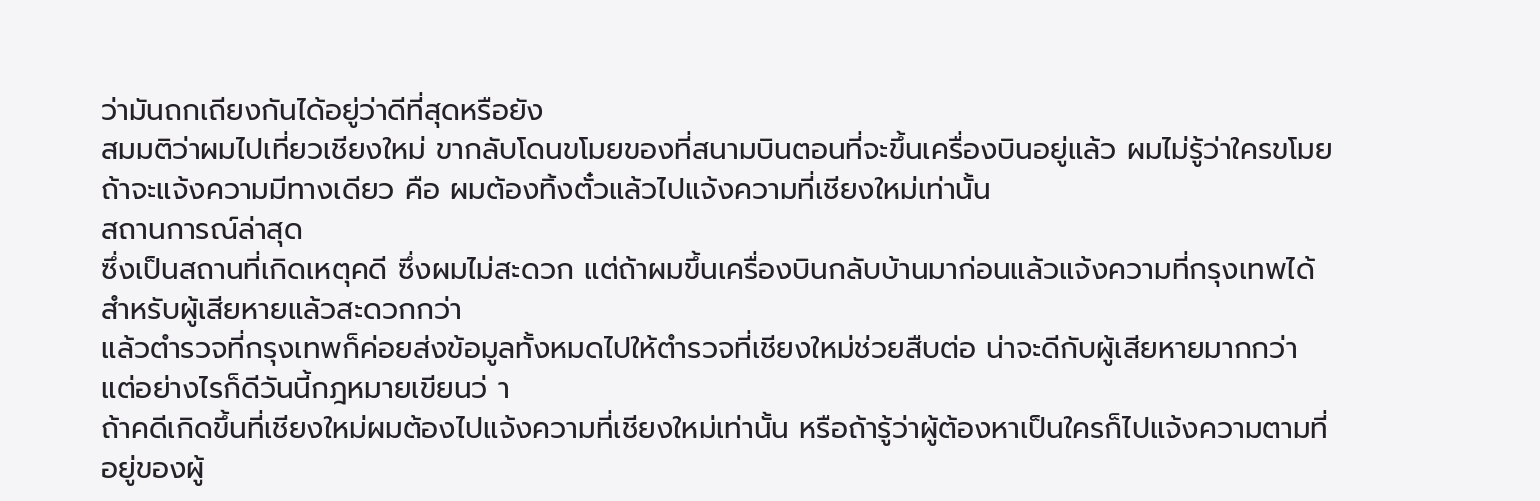ว่ามันถกเถียงกันได้อยู่ว่าดีที่สุดหรือยัง
สมมติว่าผมไปเที่ยวเชียงใหม่ ขากลับโดนขโมยของที่สนามบินตอนที่จะขึ้นเครื่องบินอยู่แล้ว ผมไม่รู้ว่าใครขโมย ถ้าจะแจ้งความมีทางเดียว คือ ผมต้องทิ้งตั๋วแล้วไปแจ้งความที่เชียงใหม่เท่านั้น
สถานการณ์ล่าสุด
ซึ่งเป็นสถานที่เกิดเหตุคดี ซึ่งผมไม่สะดวก แต่ถ้าผมขึ้นเครื่องบินกลับบ้านมาก่อนแล้วแจ้งความที่กรุงเทพได้ สำหรับผู้เสียหายแล้วสะดวกกว่า
แล้วตำรวจที่กรุงเทพก็ค่อยส่งข้อมูลทั้งหมดไปให้ตำรวจที่เชียงใหม่ช่วยสืบต่อ น่าจะดีกับผู้เสียหายมากกว่า แต่อย่างไรก็ดีวันนี้กฎหมายเขียนว่ า
ถ้าคดีเกิดขึ้นที่เชียงใหม่ผมต้องไปแจ้งความที่เชียงใหม่เท่านั้น หรือถ้ารู้ว่าผู้ต้องหาเป็นใครก็ไปแจ้งความตามที่อยู่ของผู้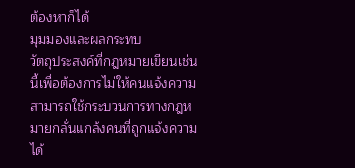ต้องหาก็ได้
มุมมองและผลกระทบ
วัตถุประสงค์ที่กฎหมายเขียนเช่นนี้เพื่อต้องการไม่ให้คนแจ้งความสามารถใช้กระบวนการทางกฎหมายกลั่นแกล้งคนที่ถูกแจ้งความได้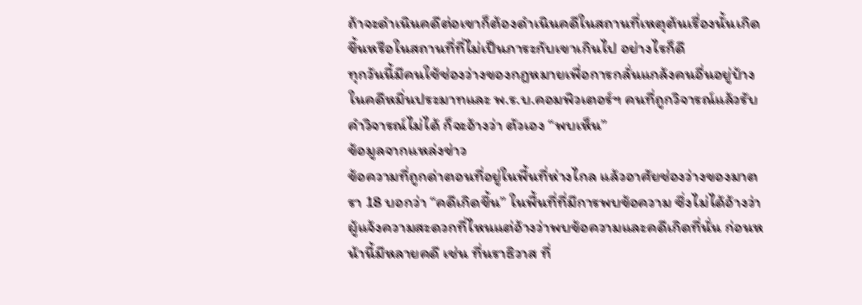ถ้าจะดำเนินคดีต่อเขาก็ต้องดำเนินคดีในสถานที่เหตุต้นเรื่องนั้นเกิดขึ้นหรือในสถานที่ที่ไม่เป็นภาระกับเขาเกินไป อย่างไรก็ดี
ทุกวันนี้มีคนใช้ช่องว่างของกฎหมายเพื่อการกลั่นแกล้งคนอื่นอยู่บ้าง ในคดีหมิ่นประมาทและ พ.ร.บ.คอมพิวเตอร์ฯ คนที่ถูกวิจารณ์แล้วรับคำวิจารณ์ไม่ได้ ก็จะอ้างว่า ตัวเอง “พบเห็น”
ข้อมูลจากแหล่งข่าว
ข้อความที่ถูกด่าตอนที่อยู่ในพื้นที่ห่างไกล แล้วอาศัยช่องว่างของมาตรา 18 บอกว่า “คดีเกิดขึ้น” ในพื้นที่ที่มีการพบข้อความ ซึ่งไม่ได้อ้างว่า
ผู้แจ้งความสะดวกที่ไหนแต่อ้างว่าพบข้อความและคดีเกิดที่นั่น ก่อนหน้านี้มีหลายคดี เช่น ที่นราธิวาส ที่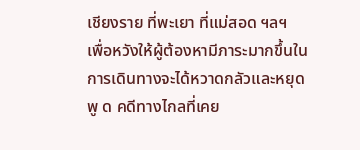เชียงราย ที่พะเยา ที่แม่สอด ฯลฯ
เพื่อหวังให้ผู้ต้องหามีภาระมากขึ้นในการเดินทางจะได้หวาดกลัวและหยุดพู ด คดีทางไกลที่เคย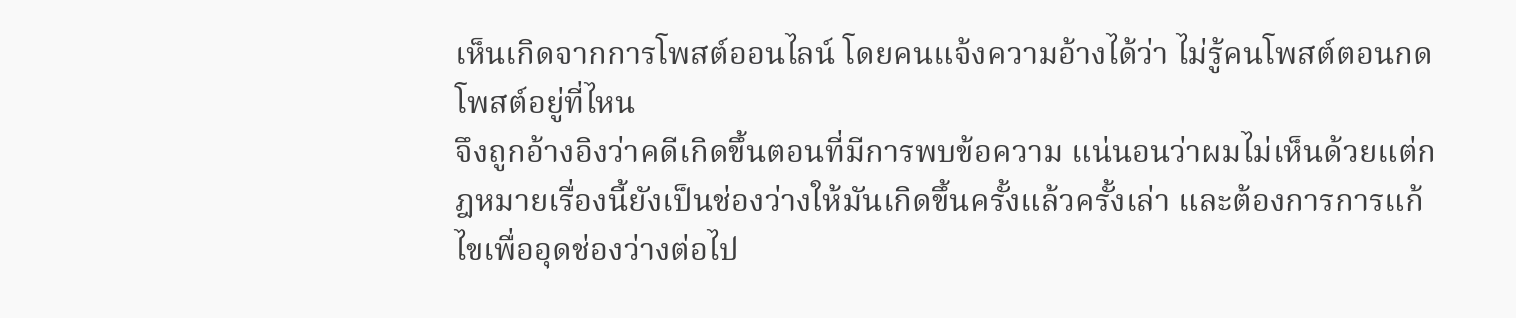เห็นเกิดจากการโพสต์ออนไลน์ โดยคนแจ้งความอ้างได้ว่า ไม่รู้คนโพสต์ตอนกดโพสต์อยู่ที่ไหน
จึงถูกอ้างอิงว่าคดีเกิดขึ้นตอนที่มีการพบข้อความ แน่นอนว่าผมไม่เห็นด้วยแต่กฎหมายเรื่องนี้ยังเป็นช่องว่างให้มันเกิดขึ้นครั้งแล้วครั้งเล่า และต้องการการแก้ไขเพื่ออุดช่องว่างต่อไป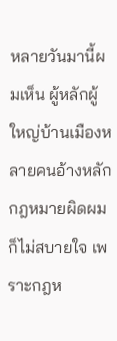หลายวันมานี้ผมเห็น ผู้หลักผู้ใหญ่บ้านเมืองหลายคนอ้างหลักกฎหมายผิดผมก็ไม่สบายใจ เพราะกฎห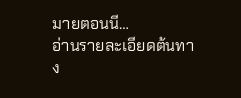มายตอนนี…
อ่านรายละเอียดต้นทาง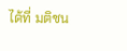ได้ที่ มติชน